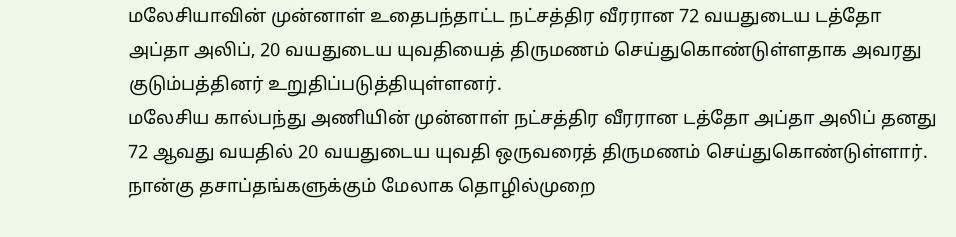மலேசியாவின் முன்னாள் உதைபந்தாட்ட நட்சத்திர வீரரான 72 வயதுடைய டத்தோ அப்தா அலிப், 20 வயதுடைய யுவதியைத் திருமணம் செய்துகொண்டுள்ளதாக அவரது குடும்பத்தினர் உறுதிப்படுத்தியுள்ளனர்.
மலேசிய கால்பந்து அணியின் முன்னாள் நட்சத்திர வீரரான டத்தோ அப்தா அலிப் தனது 72 ஆவது வயதில் 20 வயதுடைய யுவதி ஒருவரைத் திருமணம் செய்துகொண்டுள்ளார். நான்கு தசாப்தங்களுக்கும் மேலாக தொழில்முறை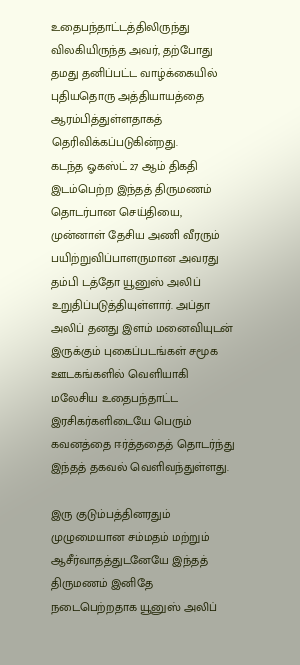உதைபந்தாட்டத்திலிருந்து விலகியிருந்த அவர், தற்போது தமது தனிப்பட்ட வாழ்க்கையில் புதியதொரு அத்தியாயத்தை ஆரம்பித்துள்ளதாகத் தெரிவிக்கப்படுகின்றது.
கடந்த ஓகஸ்ட் 27 ஆம் திகதி இடம்பெற்ற இந்தத் திருமணம் தொடர்பான செய்தியை, முன்னாள் தேசிய அணி வீரரும் பயிற்றுவிப்பாளருமான அவரது தம்பி டத்தோ யூனுஸ் அலிப் உறுதிப்படுத்தியுள்ளார். அப்தா அலிப் தனது இளம் மனைவியுடன் இருக்கும் புகைப்படங்கள் சமூக ஊடகங்களில் வெளியாகி மலேசிய உதைபந்தாட்ட இரசிகர்களிடையே பெரும் கவனத்தை ஈர்த்ததைத் தொடர்ந்து இந்தத் தகவல் வெளிவந்துள்ளது.

இரு குடும்பத்தினரதும் முழுமையான சம்மதம் மற்றும் ஆசீர்வாதத்துடனேயே இந்தத் திருமணம் இனிதே நடைபெற்றதாக யூனுஸ் அலிப்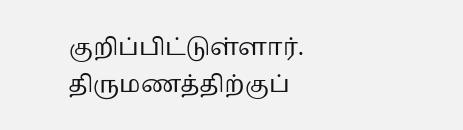குறிப்பிட்டுள்ளார். திருமணத்திற்குப்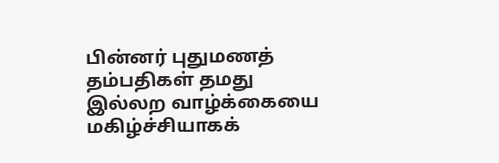பின்னர் புதுமணத் தம்பதிகள் தமது இல்லற வாழ்க்கையை மகிழ்ச்சியாகக்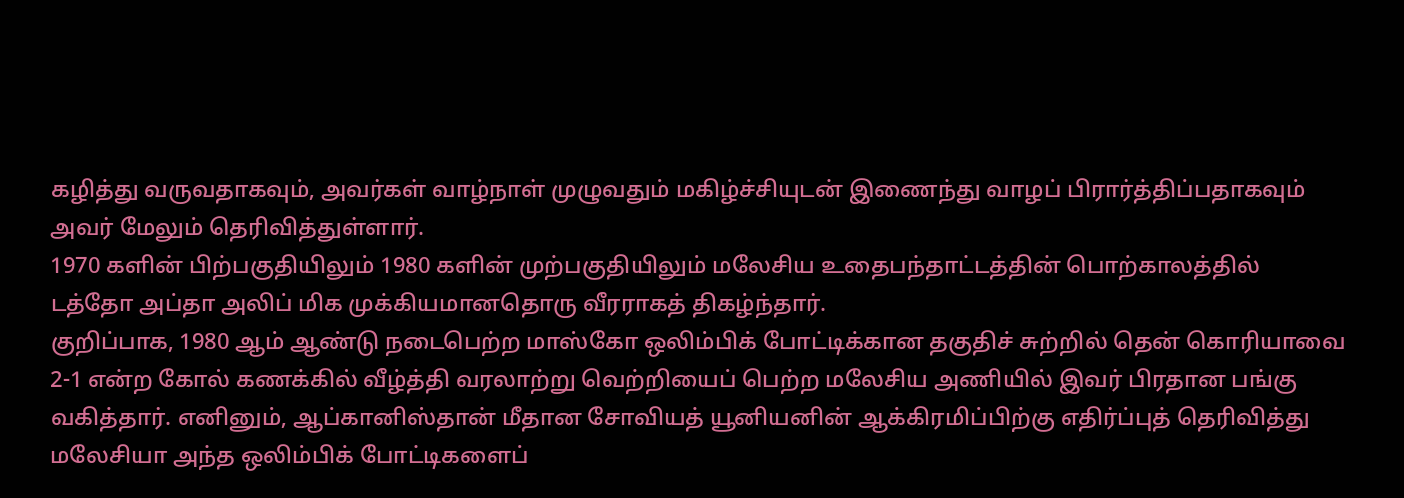கழித்து வருவதாகவும், அவர்கள் வாழ்நாள் முழுவதும் மகிழ்ச்சியுடன் இணைந்து வாழப் பிரார்த்திப்பதாகவும் அவர் மேலும் தெரிவித்துள்ளார்.
1970 களின் பிற்பகுதியிலும் 1980 களின் முற்பகுதியிலும் மலேசிய உதைபந்தாட்டத்தின் பொற்காலத்தில் டத்தோ அப்தா அலிப் மிக முக்கியமானதொரு வீரராகத் திகழ்ந்தார்.
குறிப்பாக, 1980 ஆம் ஆண்டு நடைபெற்ற மாஸ்கோ ஒலிம்பிக் போட்டிக்கான தகுதிச் சுற்றில் தென் கொரியாவை 2-1 என்ற கோல் கணக்கில் வீழ்த்தி வரலாற்று வெற்றியைப் பெற்ற மலேசிய அணியில் இவர் பிரதான பங்கு வகித்தார். எனினும், ஆப்கானிஸ்தான் மீதான சோவியத் யூனியனின் ஆக்கிரமிப்பிற்கு எதிர்ப்புத் தெரிவித்து மலேசியா அந்த ஒலிம்பிக் போட்டிகளைப்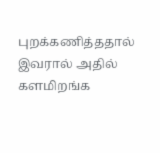புறக்கணித்ததால் இவரால் அதில் களமிறங்க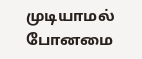முடியாமல் போனமை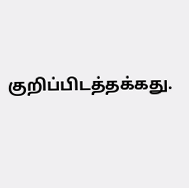குறிப்பிடத்தக்கது.